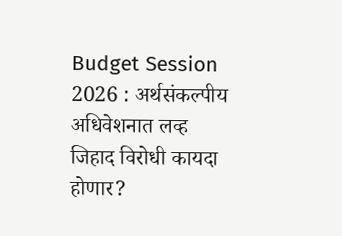Budget Session 2026 : अर्थसंकल्पीय अधिवेशनात लव्ह जिहाद विरोधी कायदा होणार?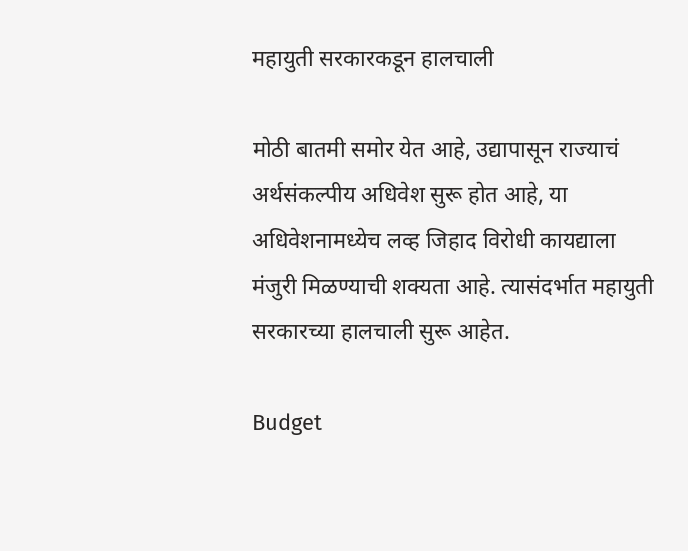महायुती सरकारकडून हालचाली

मोठी बातमी समोर येत आहे, उद्यापासून राज्याचं अर्थसंकल्पीय अधिवेश सुरू होत आहे, या अधिवेशनामध्येच लव्ह जिहाद विरोधी कायद्याला मंजुरी मिळण्याची शक्यता आहे. त्यासंदर्भात महायुती सरकारच्या हालचाली सुरू आहेत.

Budget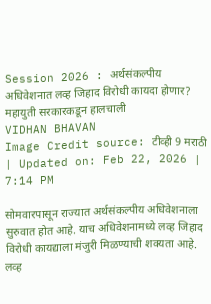Session 2026 : अर्थसंकल्पीय अधिवेशनात लव्ह जिहाद विरोधी कायदा होणार? महायुती सरकारकडून हालचाली
VIDHAN BHAVAN
Image Credit source: टीव्ही 9 मराठी
| Updated on: Feb 22, 2026 | 7:14 PM

सोमवारपासून राज्यात अर्थसंकल्पीय अधिवेशनाला सुरुवात होत आहे. याच अधिवेशनामध्ये लव्ह जिहाद विरोधी कायद्याला मंजुरी मिळण्याची शक्यता आहे. लव्ह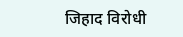जिहाद विरोधी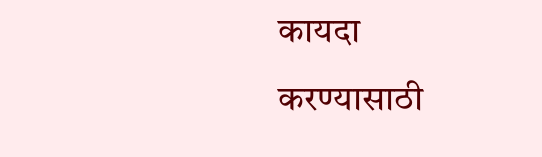कायदा
करण्यासाठी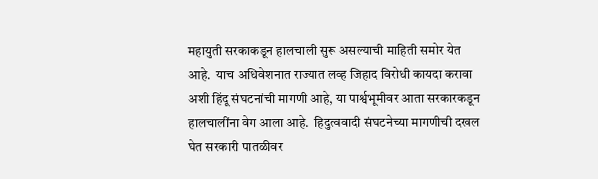महायुती सरकाकडून हालचाली सुरू असल्याची माहिती समोर येत आहे.  याच अधिवेशनात राज्यात लव्ह जिहाद विरोधी कायदा करावा अशी हिंदू संघटनांची मागणी आहे, या पार्श्वभूमीवर आता सरकारकडून हालचालींना वेग आला आहे.  हिदुत्ववादी संघटनेच्या मागणीची दखल घेत सरकारी पातळीवर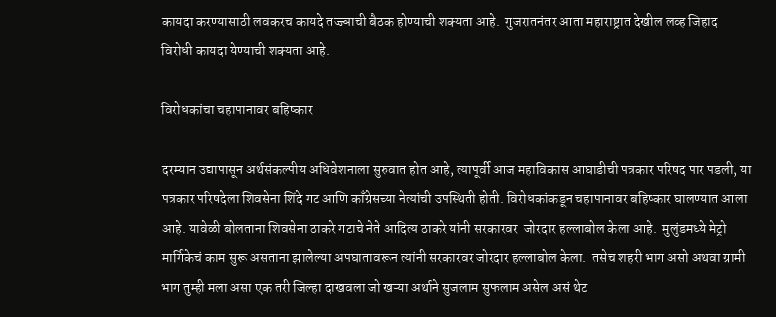कायदा करण्यासाठी लवकरच कायदे तज्ज्ञाची बैठक होण्याची शक्यता आहे.  गुजरातनंतर आता महाराष्ट्रात देखील लव्ह जिहाद विरोधी कायदा येण्याची शक्यता आहे.

विरोधकांचा चहापानावर बहिष्कार

दरम्यान उद्यापासून अर्थसंकल्पीय अधिवेशनाला सुरुवात होत आहे, त्यापूर्वी आज महाविकास आघाडीची पत्रकार परिषद पार पडली, या पत्रकार परिषदेला शिवसेना शिंदे गट आणि काँग्रेसच्या नेत्यांची उपस्थिती होती. विरोधकांकडून चहापानावर बहिष्कार घालण्यात आला आहे. यावेळी बोलताना शिवसेना ठाकरे गटाचे नेते आदित्य ठाकरे यांनी सरकारवर  जोरदार हल्लाबोल केला आहे.  मुलुंडमध्ये मेट्रो मार्गिकेचं काम सुरू असताना झालेल्या अपघातावरून त्यांनी सरकारवर जोरदार हल्लाबोल केला.  तसेच शहरी भाग असो अथवा ग्रामी भाग तुम्ही मला असा एक तरी जिल्हा दाखवला जो खऱ्या अर्थाने सुजलाम सुफलाम असेल असं थेट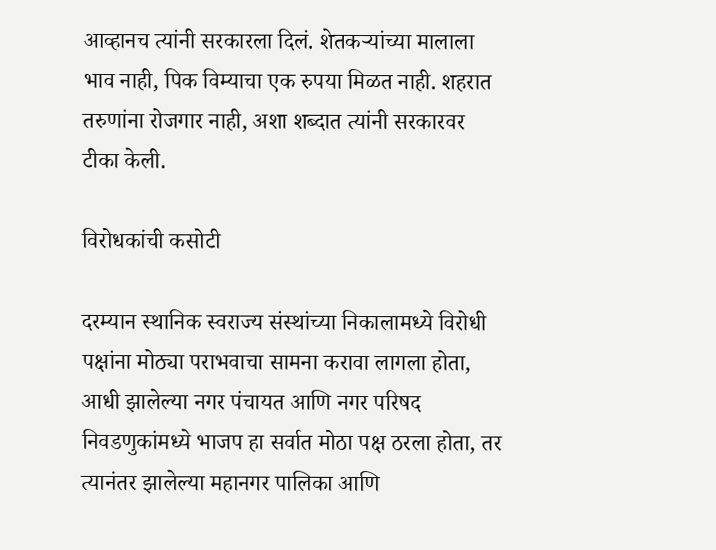आव्हानच त्यांनी सरकारला दिलं. शेतकऱ्यांच्या मालाला भाव नाही, पिक विम्याचा एक रुपया मिळत नाही. शहरात तरुणांना रोजगार नाही, अशा शब्दात त्यांनी सरकारवर टीका केली.

विरोधकांची कसोटी

दरम्यान स्थानिक स्वराज्य संस्थांच्या निकालामध्ये विरोधी पक्षांना मोठ्या पराभवाचा सामना करावा लागला होता, आधी झालेल्या नगर पंचायत आणि नगर परिषद निवडणुकांमध्ये भाजप हा सर्वात मोठा पक्ष ठरला होता, तर त्यानंतर झालेल्या महानगर पालिका आणि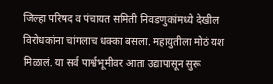जिल्हा परिषद व पंचायत समिती निवडणुकांमध्ये देखील विरोधकांना चांगलाच धक्का बसला. महायुतीला मोठं यश मिळालं. या सर्व पार्श्वभूमीवर आता उद्यापासून सुरू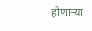होणाऱ्या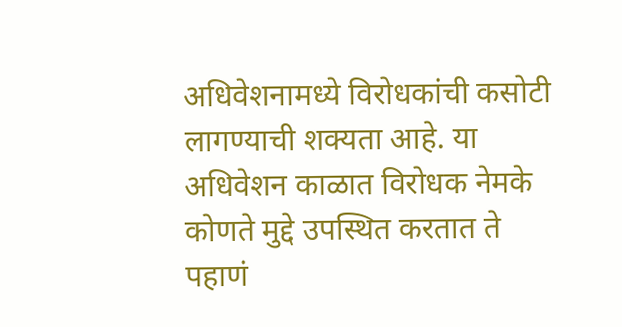अधिवेशनामध्ये विरोधकांची कसोटी लागण्याची शक्यता आहे. या अधिवेशन काळात विरोधक नेमके कोणते मुद्दे उपस्थित करतात ते पहाणं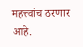महत्त्वांच ठरणार आहे.